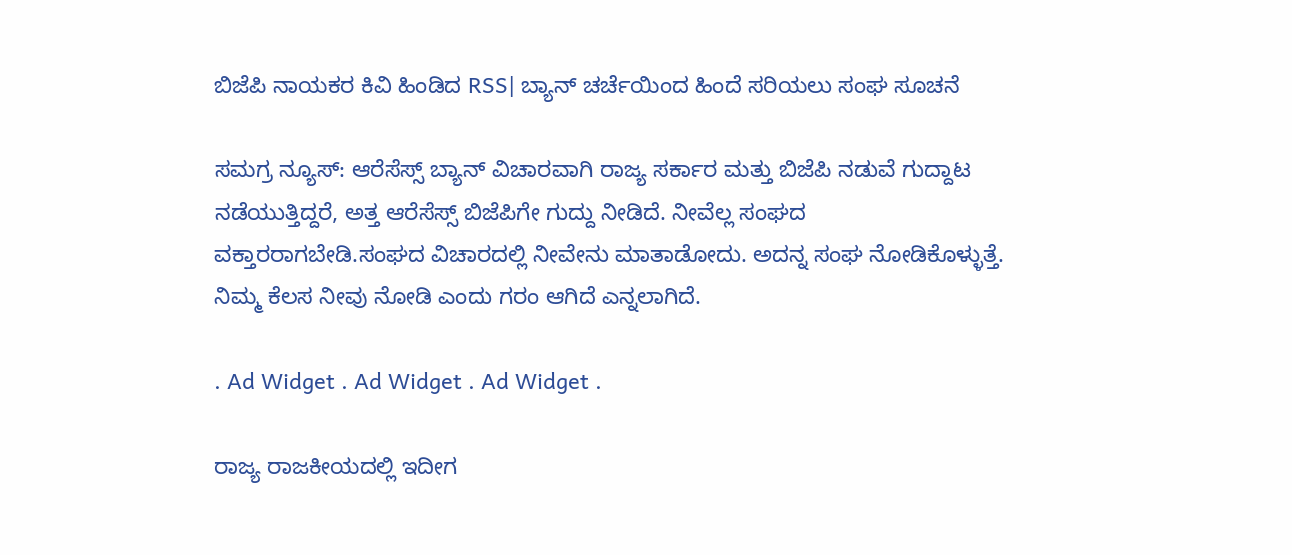ಬಿಜೆಪಿ ನಾಯಕರ ಕಿವಿ ಹಿಂಡಿದ RSS| ಬ್ಯಾನ್ ಚರ್ಚೆಯಿಂದ ಹಿಂದೆ ಸರಿಯಲು ಸಂಘ ಸೂಚನೆ

ಸಮಗ್ರ ನ್ಯೂಸ್: ಆರೆಸೆಸ್ಸ್ ಬ್ಯಾನ್ ವಿಚಾರವಾಗಿ ರಾಜ್ಯ ಸರ್ಕಾರ ಮತ್ತು ಬಿಜೆಪಿ ನಡುವೆ ಗುದ್ದಾಟ ನಡೆಯುತ್ತಿದ್ದರೆ, ಅತ್ತ ಆರೆಸೆಸ್ಸ್ ಬಿಜೆಪಿಗೇ ಗುದ್ದು ನೀಡಿದೆ. ನೀವೆಲ್ಲ ಸಂಘದ ವಕ್ತಾರರಾಗಬೇಡಿ.ಸಂಘದ ವಿಚಾರದಲ್ಲಿ ನೀವೇನು ಮಾತಾಡೋದು. ಅದನ್ನ ಸಂಘ ನೋಡಿಕೊಳ್ಳುತ್ತೆ. ನಿಮ್ಮ ಕೆಲಸ ನೀವು ನೋಡಿ ಎಂದು ಗರಂ ಆಗಿದೆ ಎನ್ನಲಾಗಿದೆ.

. Ad Widget . Ad Widget . Ad Widget .

ರಾಜ್ಯ ರಾಜಕೀಯದಲ್ಲಿ ಇದೀಗ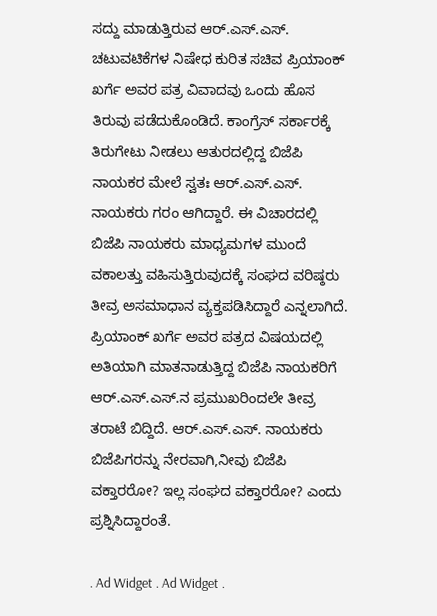ಸದ್ದು ಮಾಡುತ್ತಿರುವ ಆರ್.ಎಸ್.ಎಸ್. ಚಟುವಟಿಕೆಗಳ ನಿಷೇಧ ಕುರಿತ ಸಚಿವ ಪ್ರಿಯಾಂಕ್ ಖರ್ಗೆ ಅವರ ಪತ್ರ ವಿವಾದವು ಒಂದು ಹೊಸ ತಿರುವು ಪಡೆದುಕೊಂಡಿದೆ. ಕಾಂಗ್ರೆಸ್ ಸರ್ಕಾರಕ್ಕೆ ತಿರುಗೇಟು ನೀಡಲು ಆತುರದಲ್ಲಿದ್ದ ಬಿಜೆಪಿ ನಾಯಕರ ಮೇಲೆ ಸ್ವತಃ ಆರ್.ಎಸ್.ಎಸ್. ನಾಯಕರು ಗರಂ ಆಗಿದ್ದಾರೆ. ಈ ವಿಚಾರದಲ್ಲಿ ಬಿಜೆಪಿ ನಾಯಕರು ಮಾಧ್ಯಮಗಳ ಮುಂದೆ ವಕಾಲತ್ತು ವಹಿಸುತ್ತಿರುವುದಕ್ಕೆ ಸಂಘದ ವರಿಷ್ಠರು ತೀವ್ರ ಅಸಮಾಧಾನ ವ್ಯಕ್ತಪಡಿಸಿದ್ದಾರೆ ಎನ್ನಲಾಗಿದೆ. ಪ್ರಿಯಾಂಕ್ ಖರ್ಗೆ ಅವರ ಪತ್ರದ ವಿಷಯದಲ್ಲಿ ಅತಿಯಾಗಿ ಮಾತನಾಡುತ್ತಿದ್ದ ಬಿಜೆಪಿ ನಾಯಕರಿಗೆ ಆರ್.ಎಸ್.ಎಸ್.ನ ಪ್ರಮುಖರಿಂದಲೇ ತೀವ್ರ ತರಾಟೆ ಬಿದ್ದಿದೆ. ಆರ್.ಎಸ್.ಎಸ್. ನಾಯಕರು ಬಿಜೆಪಿಗರನ್ನು ನೇರವಾಗಿ,ನೀವು ಬಿಜೆಪಿ ವಕ್ತಾರರೋ? ಇಲ್ಲ ಸಂಘದ ವಕ್ತಾರರೋ? ಎಂದು ಪ್ರಶ್ನಿಸಿದ್ದಾರಂತೆ.

. Ad Widget . Ad Widget .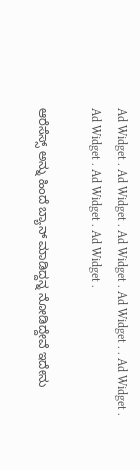Ad Widget . Ad Widget . Ad Widget . Ad Widget . . Ad Widget . Ad Widget . Ad Widget . Ad Widget .

ಆರೆಸೆಸ್ಸ್ ಅನ್ನು ಹಿಂದೆ ಬ್ಯಾನ್ ಮಾಡಿದ್ದನ್ನ ನೋಡಿದ್ದೇವೆ ಇದೇನು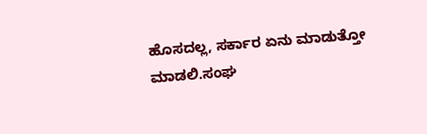ಹೊಸದಲ್ಲ, ಸರ್ಕಾರ ಏನು ಮಾಡುತ್ತೋ ಮಾಡಲಿ.ಸಂಘ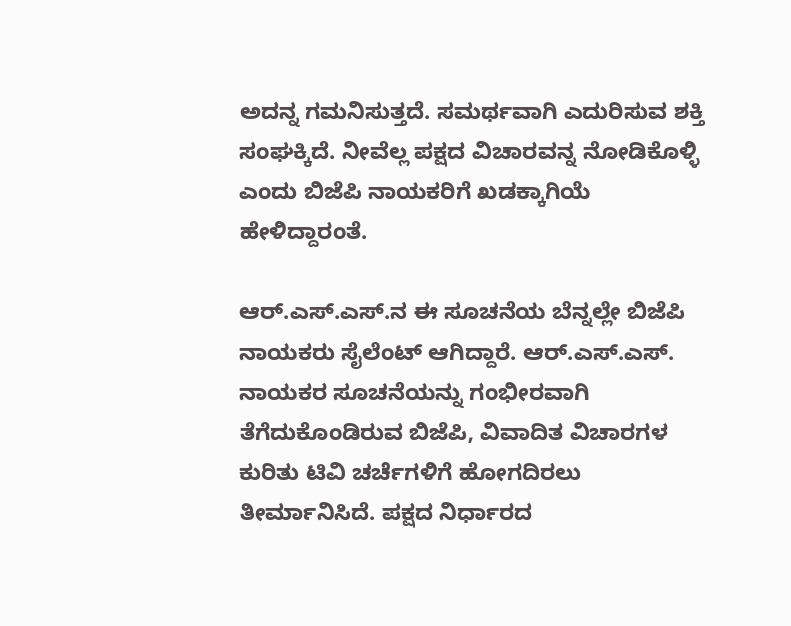ಅದನ್ನ ಗಮನಿಸುತ್ತದೆ. ಸಮರ್ಥವಾಗಿ ಎದುರಿಸುವ ಶಕ್ತಿ ಸಂಘಕ್ಕಿದೆ. ನೀವೆಲ್ಲ ಪಕ್ಷದ ವಿಚಾರವನ್ನ ನೋಡಿಕೊಳ್ಳಿ ಎಂದು ಬಿಜೆಪಿ ನಾಯಕರಿಗೆ ಖಡಕ್ಕಾಗಿಯೆ ಹೇಳಿದ್ದಾರಂತೆ.

ಆರ್.ಎಸ್.ಎಸ್.ನ ಈ ಸೂಚನೆಯ ಬೆನ್ನಲ್ಲೇ ಬಿಜೆಪಿ ನಾಯಕರು ಸೈಲೆಂಟ್ ಆಗಿದ್ದಾರೆ. ಆರ್.ಎಸ್.ಎಸ್. ನಾಯಕರ ಸೂಚನೆಯನ್ನು ಗಂಭೀರವಾಗಿ ತೆಗೆದುಕೊಂಡಿರುವ ಬಿಜೆಪಿ, ವಿವಾದಿತ ವಿಚಾರಗಳ ಕುರಿತು ಟಿವಿ ಚರ್ಚೆಗಳಿಗೆ ಹೋಗದಿರಲು ತೀರ್ಮಾನಿಸಿದೆ. ಪಕ್ಷದ ನಿರ್ಧಾರದ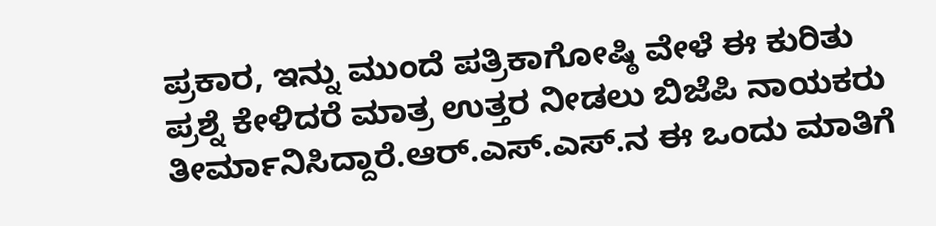ಪ್ರಕಾರ, ಇನ್ನು ಮುಂದೆ ಪತ್ರಿಕಾಗೋಷ್ಠಿ ವೇಳೆ ಈ ಕುರಿತು ಪ್ರಶ್ನೆ ಕೇಳಿದರೆ ಮಾತ್ರ ಉತ್ತರ ನೀಡಲು ಬಿಜೆಪಿ ನಾಯಕರು ತೀರ್ಮಾನಿಸಿದ್ದಾರೆ.ಆರ್.ಎಸ್.ಎಸ್.ನ ಈ ಒಂದು ಮಾತಿಗೆ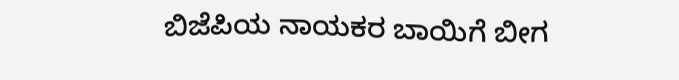ಬಿಜೆಪಿಯ ನಾಯಕರ ಬಾಯಿಗೆ ಬೀಗ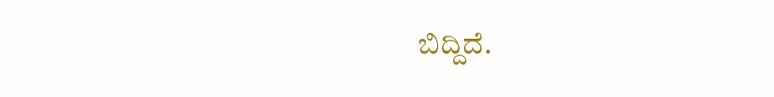ಬಿದ್ದಿದೆ.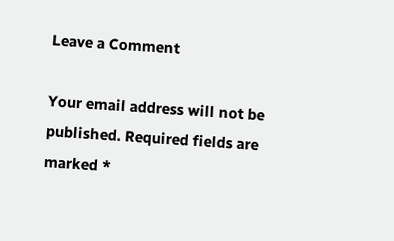Leave a Comment

Your email address will not be published. Required fields are marked *